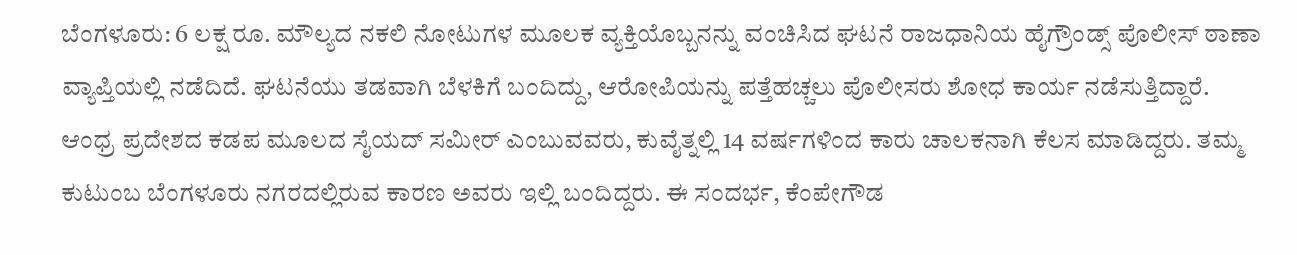ಬೆಂಗಳೂರು: 6 ಲಕ್ಷ ರೂ. ಮೌಲ್ಯದ ನಕಲಿ ನೋಟುಗಳ ಮೂಲಕ ವ್ಯಕ್ತಿಯೊಬ್ಬನನ್ನು ವಂಚಿಸಿದ ಘಟನೆ ರಾಜಧಾನಿಯ ಹೈಗ್ರೌಂಡ್ಸ್ ಪೊಲೀಸ್ ಠಾಣಾ ವ್ಯಾಪ್ತಿಯಲ್ಲಿ ನಡೆದಿದೆ. ಘಟನೆಯು ತಡವಾಗಿ ಬೆಳಕಿಗೆ ಬಂದಿದ್ದು, ಆರೋಪಿಯನ್ನು ಪತ್ತೆಹಚ್ಚಲು ಪೊಲೀಸರು ಶೋಧ ಕಾರ್ಯ ನಡೆಸುತ್ತಿದ್ದಾರೆ.
ಆಂಧ್ರ ಪ್ರದೇಶದ ಕಡಪ ಮೂಲದ ಸೈಯದ್ ಸಮೀರ್ ಎಂಬುವವರು, ಕುವೈತ್ನಲ್ಲಿ 14 ವರ್ಷಗಳಿಂದ ಕಾರು ಚಾಲಕನಾಗಿ ಕೆಲಸ ಮಾಡಿದ್ದರು. ತಮ್ಮ ಕುಟುಂಬ ಬೆಂಗಳೂರು ನಗರದಲ್ಲಿರುವ ಕಾರಣ ಅವರು ಇಲ್ಲಿ ಬಂದಿದ್ದರು. ಈ ಸಂದರ್ಭ, ಕೆಂಪೇಗೌಡ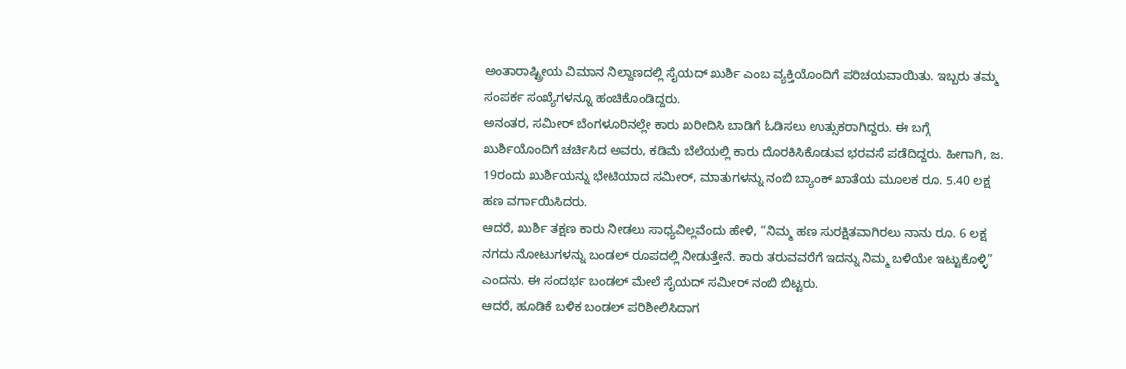ಅಂತಾರಾಷ್ಟ್ರೀಯ ವಿಮಾನ ನಿಲ್ದಾಣದಲ್ಲಿ ಸೈಯದ್ ಖುರ್ಶಿ ಎಂಬ ವ್ಯಕ್ತಿಯೊಂದಿಗೆ ಪರಿಚಯವಾಯಿತು. ಇಬ್ಬರು ತಮ್ಮ ಸಂಪರ್ಕ ಸಂಖ್ಯೆಗಳನ್ನೂ ಹಂಚಿಕೊಂಡಿದ್ದರು.
ಅನಂತರ, ಸಮೀರ್ ಬೆಂಗಳೂರಿನಲ್ಲೇ ಕಾರು ಖರೀದಿಸಿ ಬಾಡಿಗೆ ಓಡಿಸಲು ಉತ್ಸುಕರಾಗಿದ್ದರು. ಈ ಬಗ್ಗೆ ಖುರ್ಶಿಯೊಂದಿಗೆ ಚರ್ಚಿಸಿದ ಅವರು, ಕಡಿಮೆ ಬೆಲೆಯಲ್ಲಿ ಕಾರು ದೊರಕಿಸಿಕೊಡುವ ಭರವಸೆ ಪಡೆದಿದ್ದರು. ಹೀಗಾಗಿ, ಜ. 19ರಂದು ಖುರ್ಶಿಯನ್ನು ಭೇಟಿಯಾದ ಸಮೀರ್, ಮಾತುಗಳನ್ನು ನಂಬಿ ಬ್ಯಾಂಕ್ ಖಾತೆಯ ಮೂಲಕ ರೂ. 5.40 ಲಕ್ಷ ಹಣ ವರ್ಗಾಯಿಸಿದರು.
ಆದರೆ, ಖುರ್ಶಿ ತಕ್ಷಣ ಕಾರು ನೀಡಲು ಸಾಧ್ಯವಿಲ್ಲವೆಂದು ಹೇಳಿ, “ನಿಮ್ಮ ಹಣ ಸುರಕ್ಷಿತವಾಗಿರಲು ನಾನು ರೂ. 6 ಲಕ್ಷ ನಗದು ನೋಟುಗಳನ್ನು ಬಂಡಲ್ ರೂಪದಲ್ಲಿ ನೀಡುತ್ತೇನೆ. ಕಾರು ತರುವವರೆಗೆ ಇದನ್ನು ನಿಮ್ಮ ಬಳಿಯೇ ಇಟ್ಟುಕೊಳ್ಳಿ” ಎಂದನು. ಈ ಸಂದರ್ಭ ಬಂಡಲ್ ಮೇಲೆ ಸೈಯದ್ ಸಮೀರ್ ನಂಬಿ ಬಿಟ್ಟರು.
ಆದರೆ, ಹೂಡಿಕೆ ಬಳಿಕ ಬಂಡಲ್ ಪರಿಶೀಲಿಸಿದಾಗ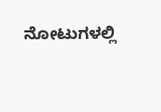ನೋಟುಗಳಲ್ಲಿ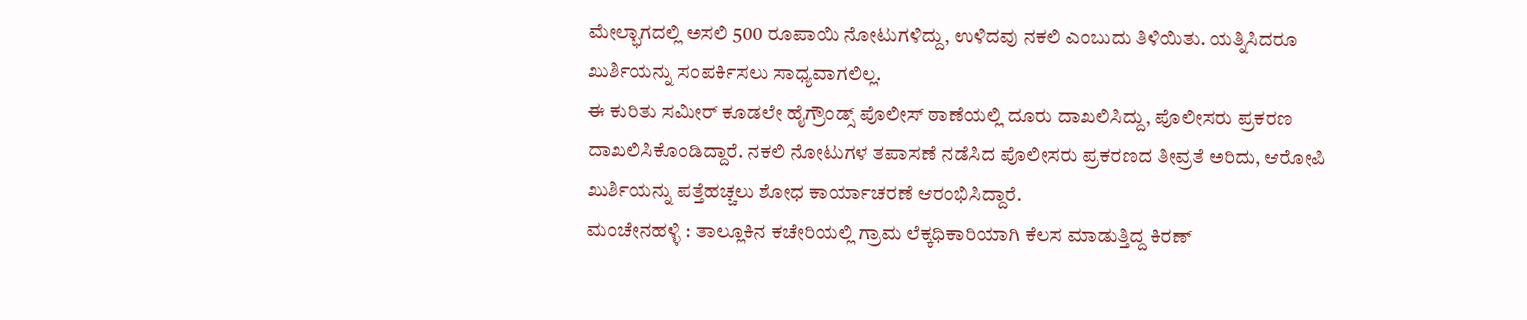ಮೇಲ್ಭಾಗದಲ್ಲಿ ಅಸಲಿ 500 ರೂಪಾಯಿ ನೋಟುಗಳಿದ್ದು, ಉಳಿದವು ನಕಲಿ ಎಂಬುದು ತಿಳಿಯಿತು. ಯತ್ನಿಸಿದರೂ ಖುರ್ಶಿಯನ್ನು ಸಂಪರ್ಕಿಸಲು ಸಾಧ್ಯವಾಗಲಿಲ್ಲ.
ಈ ಕುರಿತು ಸಮೀರ್ ಕೂಡಲೇ ಹೈಗ್ರೌಂಡ್ಸ್ ಪೊಲೀಸ್ ಠಾಣೆಯಲ್ಲಿ ದೂರು ದಾಖಲಿಸಿದ್ದು, ಪೊಲೀಸರು ಪ್ರಕರಣ ದಾಖಲಿಸಿಕೊಂಡಿದ್ದಾರೆ. ನಕಲಿ ನೋಟುಗಳ ತಪಾಸಣೆ ನಡೆಸಿದ ಪೊಲೀಸರು ಪ್ರಕರಣದ ತೀವ್ರತೆ ಅರಿದು, ಆರೋಪಿ ಖುರ್ಶಿಯನ್ನು ಪತ್ತೆಹಚ್ಚಲು ಶೋಧ ಕಾರ್ಯಾಚರಣೆ ಆರಂಭಿಸಿದ್ದಾರೆ.
ಮಂಚೇನಹಳ್ಳಿ : ತಾಲ್ಲೂಕಿನ ಕಚೇರಿಯಲ್ಲಿ ಗ್ರಾಮ ಲೆಕ್ಕಧಿಕಾರಿಯಾಗಿ ಕೆಲಸ ಮಾಡುತ್ತಿದ್ದ ಕಿರಣ್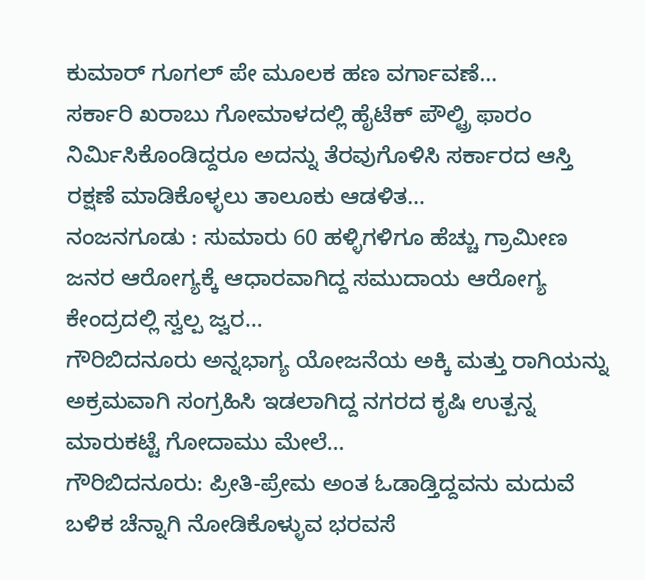ಕುಮಾರ್ ಗೂಗಲ್ ಪೇ ಮೂಲಕ ಹಣ ವರ್ಗಾವಣೆ…
ಸರ್ಕಾರಿ ಖರಾಬು ಗೋಮಾಳದಲ್ಲಿ ಹೈಟೆಕ್ ಪೌಲ್ಟ್ರಿ ಫಾರಂ ನಿರ್ಮಿಸಿಕೊಂಡಿದ್ದರೂ ಅದನ್ನು ತೆರವುಗೊಳಿಸಿ ಸರ್ಕಾರದ ಆಸ್ತಿ ರಕ್ಷಣೆ ಮಾಡಿಕೊಳ್ಳಲು ತಾಲೂಕು ಆಡಳಿತ…
ನಂಜನಗೂಡು : ಸುಮಾರು 60 ಹಳ್ಳಿಗಳಿಗೂ ಹೆಚ್ಚು ಗ್ರಾಮೀಣ ಜನರ ಆರೋಗ್ಯಕ್ಕೆ ಆಧಾರವಾಗಿದ್ದ ಸಮುದಾಯ ಆರೋಗ್ಯ ಕೇಂದ್ರದಲ್ಲಿ ಸ್ವಲ್ಪ ಜ್ವರ…
ಗೌರಿಬಿದನೂರು ಅನ್ನಭಾಗ್ಯ ಯೋಜನೆಯ ಅಕ್ಕಿ ಮತ್ತು ರಾಗಿಯನ್ನು ಅಕ್ರಮವಾಗಿ ಸಂಗ್ರಹಿಸಿ ಇಡಲಾಗಿದ್ದ ನಗರದ ಕೃಷಿ ಉತ್ಪನ್ನ ಮಾರುಕಟ್ಟೆ ಗೋದಾಮು ಮೇಲೆ…
ಗೌರಿಬಿದನೂರು: ಪ್ರೀತಿ-ಪ್ರೇಮ ಅಂತ ಓಡಾಡ್ತಿದ್ದವನು ಮದುವೆ ಬಳಿಕ ಚೆನ್ನಾಗಿ ನೋಡಿಕೊಳ್ಳುವ ಭರವಸೆ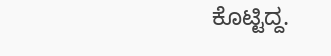ಕೊಟ್ಟಿದ್ದ.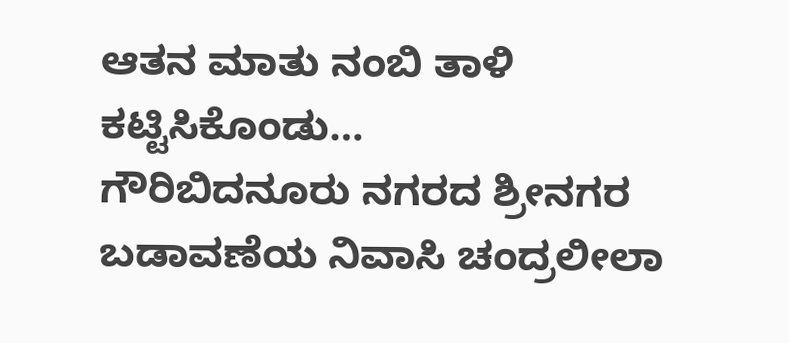ಆತನ ಮಾತು ನಂಬಿ ತಾಳಿ ಕಟ್ಟಿಸಿಕೊಂಡು…
ಗೌರಿಬಿದನೂರು ನಗರದ ಶ್ರೀನಗರ ಬಡಾವಣೆಯ ನಿವಾಸಿ ಚಂದ್ರಲೀಲಾ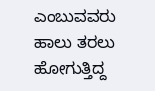ಎಂಬುವವರು ಹಾಲು ತರಲು ಹೋಗುತ್ತಿದ್ದ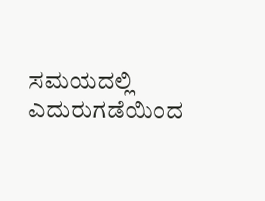ಸಮಯದಲ್ಲಿ ಎದುರುಗಡೆಯಿಂದ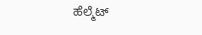ಹೆಲ್ಮೆಟ್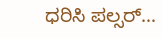ಧರಿಸಿ ಪಲ್ಸರ್…